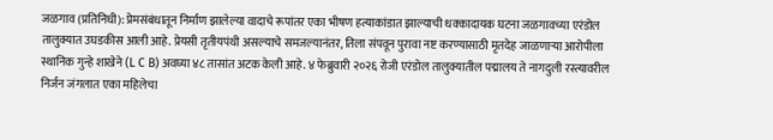जळगाव (प्रतिनिधी): प्रेमसंबंधातून निर्माण झालेल्या वादाचे रूपांतर एका भीषण हत्याकांडात झाल्याची धक्कादायक घटना जळगावच्या एरंडोल तालुक्यात उघडकीस आली आहे. प्रेयसी तृतीयपंथी असल्याचे समजल्यानंतर, तिला संपवून पुरावा नष्ट करण्यासाठी मृतदेह जाळणाऱ्या आरोपीला स्थानिक गुन्हे शाखेने (L C B) अवघ्या ४८ तासांत अटक केली आहे. ४ फेब्रुवारी २०२६ रोजी एरंडोल तालुक्यातील पद्मालय ते नागदुली रस्त्यावरील निर्जन जंगलात एका महिलेचा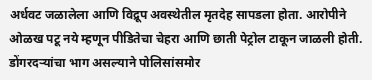अर्धवट जळालेला आणि विद्रूप अवस्थेतील मृतदेह सापडला होता. आरोपीने ओळख पटू नये म्हणून पीडितेचा चेहरा आणि छाती पेट्रोल टाकून जाळली होती. डोंगरदऱ्यांचा भाग असल्याने पोलिसांसमोर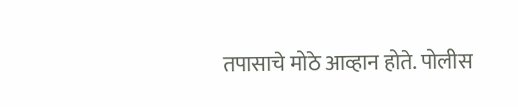तपासाचे मोठे आव्हान होते. पोलीस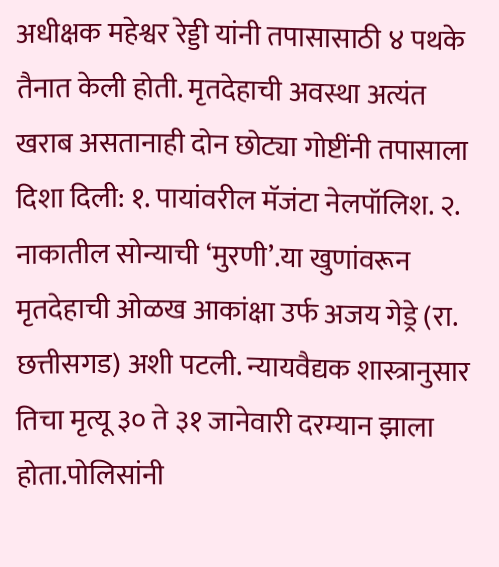अधीक्षक महेश्वर रेड्डी यांनी तपासासाठी ४ पथके तैनात केली होती. मृतदेहाची अवस्था अत्यंत खराब असतानाही दोन छोट्या गोष्टींनी तपासाला दिशा दिली: १. पायांवरील मॅजंटा नेलपॉलिश. २. नाकातील सोन्याची ‘मुरणी’.या खुणांवरून मृतदेहाची ओळख आकांक्षा उर्फ अजय गेड्रे (रा. छत्तीसगड) अशी पटली. न्यायवैद्यक शास्त्रानुसार तिचा मृत्यू ३० ते ३१ जानेवारी दरम्यान झाला होता.पोलिसांनी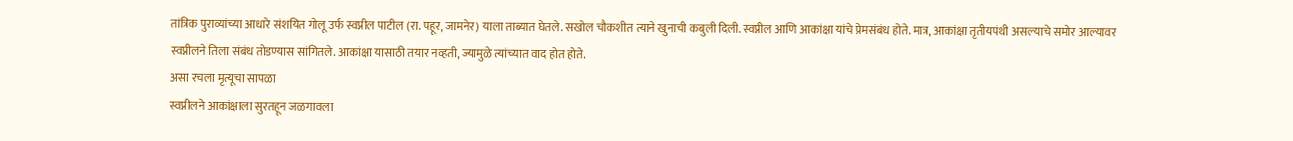तांत्रिक पुराव्यांच्या आधारे संशयित गोलू उर्फ स्वप्नील पाटील (रा. पहूर, जामनेर) याला ताब्यात घेतले. सखोल चौकशीत त्याने खुनाची कबुली दिली. स्वप्नील आणि आकांक्षा यांचे प्रेमसंबंध होते. मात्र, आकांक्षा तृतीयपंथी असल्याचे समोर आल्यावर स्वप्नीलने तिला संबंध तोडण्यास सांगितले. आकांक्षा यासाठी तयार नव्हती, ज्यामुळे त्यांच्यात वाद होत होते.
असा रचला मृत्यूचा सापळा
स्वप्नीलने आकांक्षाला सुरतहून जळगावला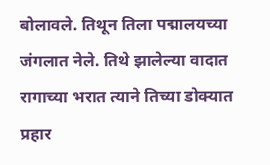बोलावले. तिथून तिला पद्मालयच्या जंगलात नेले. तिथे झालेल्या वादात रागाच्या भरात त्याने तिच्या डोक्यात प्रहार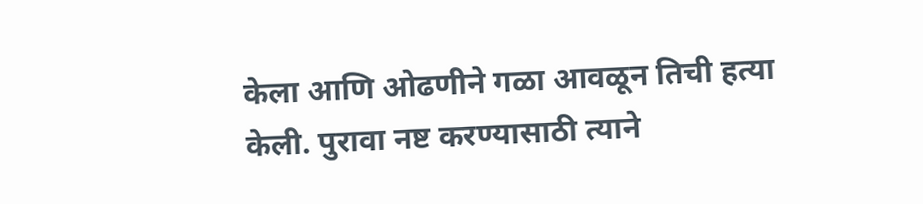केला आणि ओढणीने गळा आवळून तिची हत्या केली. पुरावा नष्ट करण्यासाठी त्याने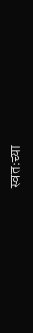स्वतःच्या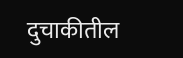दुचाकीतील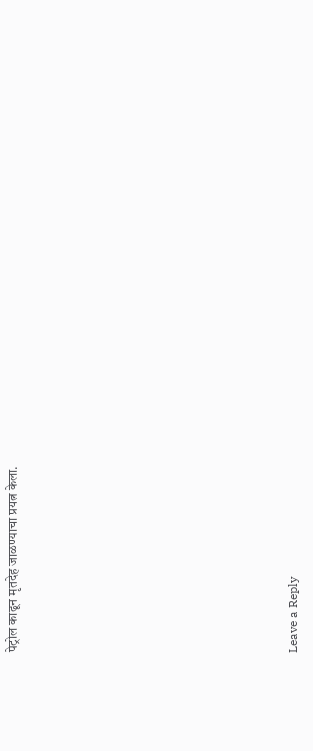पेट्रोल काढून मृतदेह जाळण्याचा प्रयत्न केला.












Leave a Reply